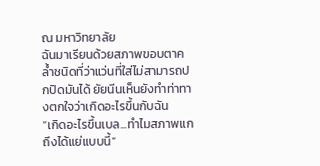ณ มหาวิทยาลัย
ฉันมาเรียนด้วยสภาพขอบตาคล้ำชนิดที่ว่าแว่นที่ใส่ไม่สามารถปกปิดมันได้ ยัยนีนเห็นยังทำท่าทางตกใจว่าเกิดอะไรขึ้นกับฉัน
“เกิดอะไรขึ้นเบล...ทำไมสภาพแกถึงได้แย่แบบนี้”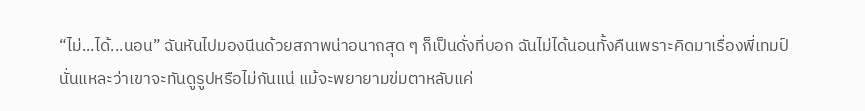“ไม่...ได้...นอน” ฉันหันไปมองนีนด้วยสภาพน่าอนาถสุด ๆ ก็เป็นดั่งที่บอก ฉันไม่ได้นอนทั้งคืนเพราะคิดมาเรื่องพี่เทมป์นั่นแหละว่าเขาจะทันดูรูปหรือไม่กันแน่ แม้จะพยายามข่มตาหลับแค่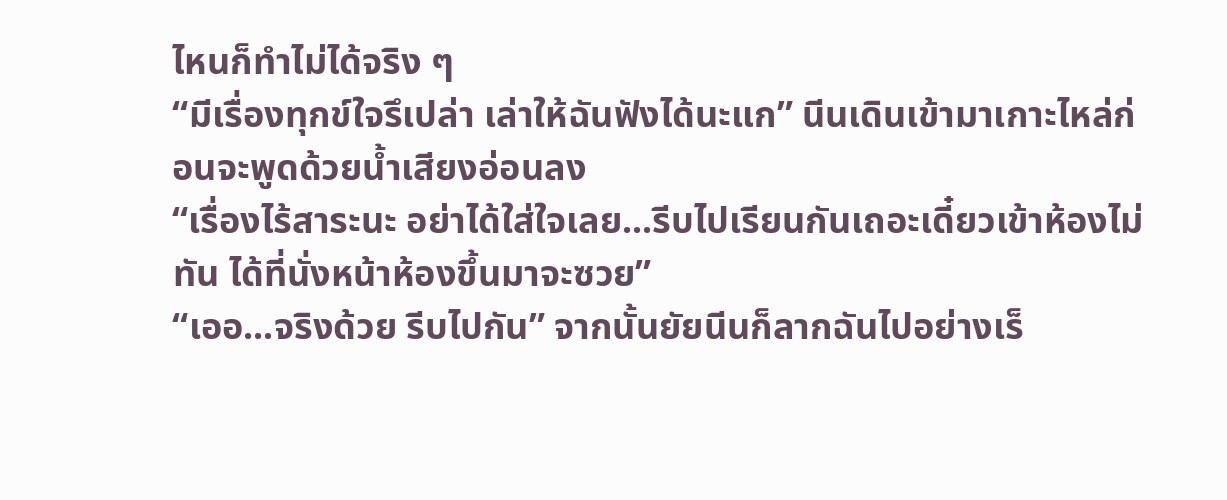ไหนก็ทำไม่ได้จริง ๆ
“มีเรื่องทุกข์ใจรึเปล่า เล่าให้ฉันฟังได้นะแก” นีนเดินเข้ามาเกาะไหล่ก่อนจะพูดด้วยน้ำเสียงอ่อนลง
“เรื่องไร้สาระนะ อย่าได้ใส่ใจเลย...รีบไปเรียนกันเถอะเดี๋ยวเข้าห้องไม่ทัน ได้ที่นั่งหน้าห้องขึ้นมาจะซวย”
“เออ...จริงด้วย รีบไปกัน” จากนั้นยัยนีนก็ลากฉันไปอย่างเร็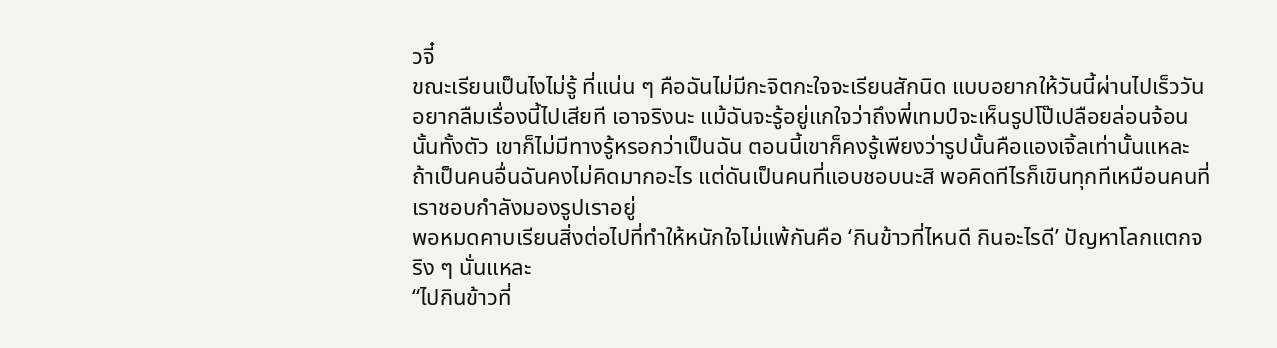วจี๋
ขณะเรียนเป็นไงไม่รู้ ที่แน่น ๆ คือฉันไม่มีกะจิตกะใจจะเรียนสักนิด แบบอยากให้วันนี้ผ่านไปเร็ววันอยากลืมเรื่องนี้ไปเสียที เอาจริงนะ แม้ฉันจะรู้อยู่แกใจว่าถึงพี่เทมป์จะเห็นรูปโป๊เปลือยล่อนจ้อนนั้นทั้งตัว เขาก็ไม่มีทางรู้หรอกว่าเป็นฉัน ตอนนี้เขาก็คงรู้เพียงว่ารูปนั้นคือแองเจิ้ลเท่านั้นแหละ
ถ้าเป็นคนอื่นฉันคงไม่คิดมากอะไร แต่ดันเป็นคนที่แอบชอบนะสิ พอคิดทีไรก็เขินทุกทีเหมือนคนที่เราชอบกำลังมองรูปเราอยู่
พอหมดคาบเรียนสิ่งต่อไปที่ทำให้หนักใจไม่แพ้กันคือ ‘กินข้าวที่ไหนดี กินอะไรดี’ ปัญหาโลกแตกจริง ๆ นั่นแหละ
“ไปกินข้าวที่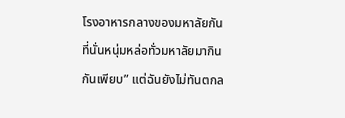โรงอาหารกลางของมหาลัยกัน ที่นั่นหนุ่มหล่อทั่วมหาลัยมากินกันเพียบ” แต่ฉันยังไม่ทันตกล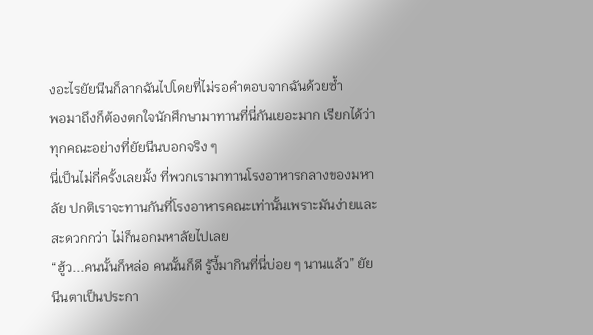งอะไรยัยนีนก็ลากฉันไปโดยที่ไม่รอคำตอบจากฉันด้วยซ้ำ
พอมาถึงก็ต้องตกใจนักศึกษามาทานที่นี่กันเยอะมาก เรียกได้ว่าทุกคณะอย่างที่ยัยนีนบอกจริง ๆ
นี่เป็นไม่กี่ครั้งเลยมั้ง ที่พวกเรามาทานโรงอาหารกลางของมหาลัย ปกติเราจะทานกันที่โรงอาหารคณะเท่านั้นเพราะมันง่ายและสะดวกกว่า ไม่ก็นอกมหาลัยไปเลย
“ฮู้ว...คนนั้นก็หล่อ คนนั้นก็ดี รู้งี้มากินที่นี่บ่อย ๆ นานแล้ว” ยัยนีนตาเป็นประกา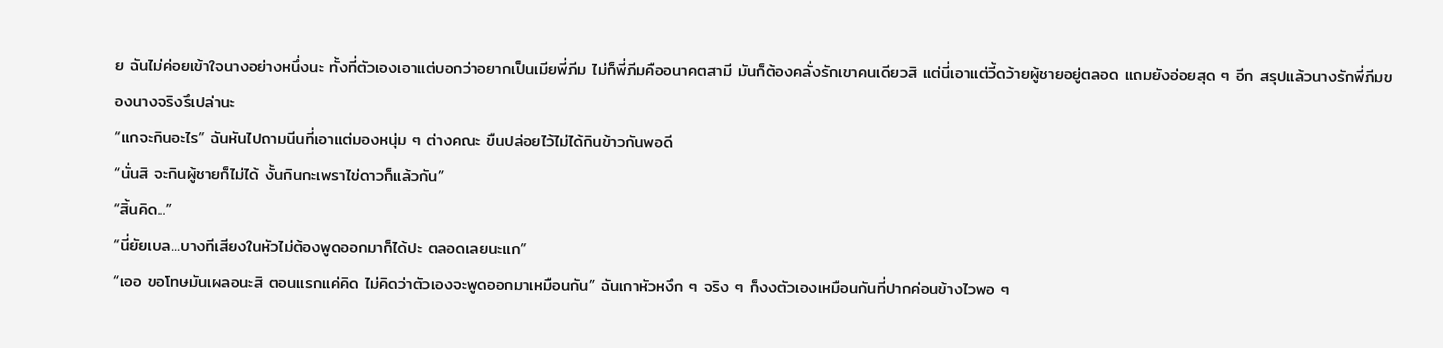ย ฉันไม่ค่อยเข้าใจนางอย่างหนึ่งนะ ทั้งที่ตัวเองเอาแต่บอกว่าอยากเป็นเมียพี่ภีม ไม่ก็พี่ภีมคืออนาคตสามี มันก็ต้องคลั่งรักเขาคนเดียวสิ แต่นี่เอาแต่วี้ดว้ายผู้ชายอยู่ตลอด แถมยังอ่อยสุด ๆ อีก สรุปแล้วนางรักพี่ภีมของนางจริงรึเปล่านะ
“แกจะกินอะไร” ฉันหันไปถามนีนที่เอาแต่มองหนุ่ม ๆ ต่างคณะ ขืนปล่อยไว้ไม่ได้กินข้าวกันพอดี
“นั่นสิ จะกินผู้ชายก็ไม่ได้ งั้นกินกะเพราไข่ดาวก็แล้วกัน”
“สิ้นคิด...”
“นี่ยัยเบล...บางทีเสียงในหัวไม่ต้องพูดออกมาก็ได้ปะ ตลอดเลยนะแก”
“เออ ขอโทษมันเผลอนะสิ ตอนแรกแค่คิด ไม่คิดว่าตัวเองจะพูดออกมาเหมือนกัน” ฉันเกาหัวหงึก ๆ จริง ๆ ก็งงตัวเองเหมือนกันที่ปากค่อนข้างไวพอ ๆ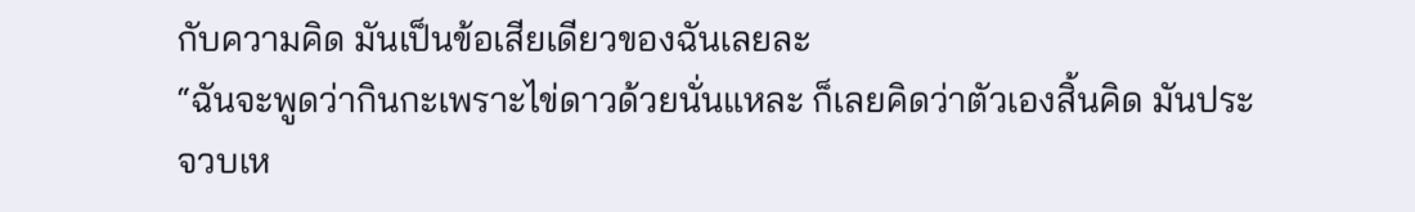กับความคิด มันเป็นข้อเสียเดียวของฉันเลยละ
“ฉันจะพูดว่ากินกะเพราะไข่ดาวด้วยนั่นแหละ ก็เลยคิดว่าตัวเองสิ้นคิด มันประจวบเห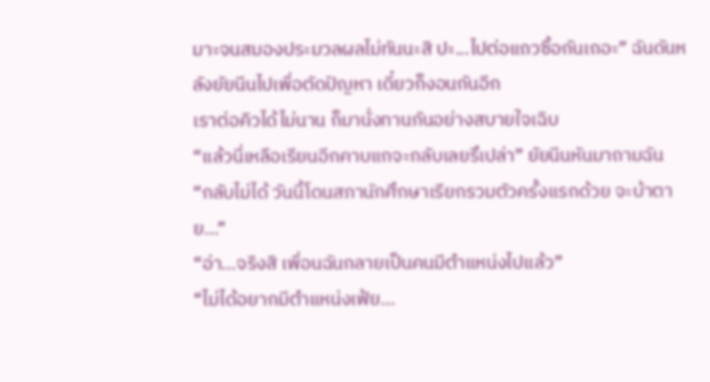มาะจนสมองประมวลผลไม่ทันนะสิ ปะ...ไปต่อแถวซื้อกันเถอะ” ฉันดันหลังยัยนีนไปเพื่อตัดปัญหา เดี๋ยวก็งอนกันอีก
เราต่อคิวได้ไม่นาน ก็มานั่งทานกันอย่างสบายใจเฉิบ
“แล้วนี่เหลือเรียนอีกคาบแกจะกลับเลยรึเปล่า” ยัยนีนหันมาถามฉัน
“กลับไม่ได้ วันนี้โดนสภานักศึกษาเรียกรวมตัวครั้งแรกด้วย จะบ้าตาย...”
“อ่า...จริงสิ เพื่อนฉันกลายเป็นคนมีตำแหน่งไปแล้ว”
“ไม่ได้อยากมีตำแหน่งเฟ้ย...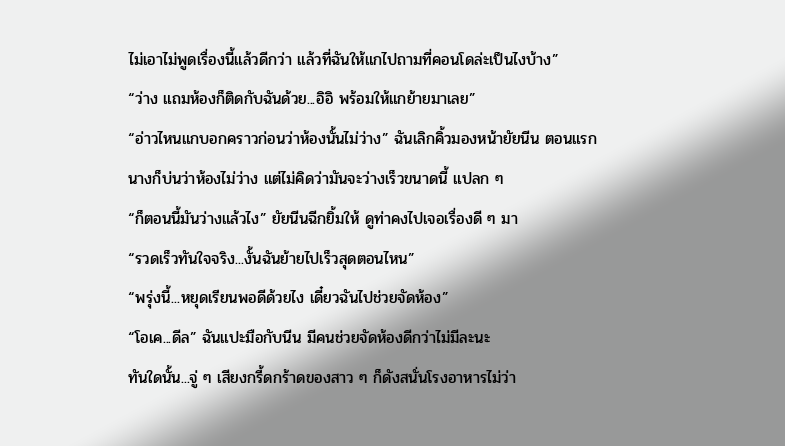ไม่เอาไม่พูดเรื่องนี้แล้วดีกว่า แล้วที่ฉันให้แกไปถามที่คอนโดล่ะเป็นไงบ้าง”
“ว่าง แถมห้องก็ติดกับฉันด้วย...อิอิ พร้อมให้แกย้ายมาเลย”
“อ่าวไหนแกบอกคราวก่อนว่าห้องนั้นไม่ว่าง” ฉันเลิกคิ้วมองหน้ายัยนีน ตอนแรกนางก็บ่นว่าห้องไม่ว่าง แต่ไม่คิดว่ามันจะว่างเร็วขนาดนี้ แปลก ๆ
“ก็ตอนนี้มันว่างแล้วไง” ยัยนีนฉีกยิ้มให้ ดูท่าคงไปเจอเรื่องดี ๆ มา
“รวดเร็วทันใจจริง...งั้นฉันย้ายไปเร็วสุดตอนไหน”
“พรุ่งนี้...หยุดเรียนพอดีด้วยไง เดี๋ยวฉันไปช่วยจัดห้อง”
“โอเค...ดีล” ฉันแปะมือกับนีน มีคนช่วยจัดห้องดีกว่าไม่มีละนะ
ทันใดนั้น...จู่ ๆ เสียงกรี้ดกร้าดของสาว ๆ ก็ดังสนั่นโรงอาหารไม่ว่า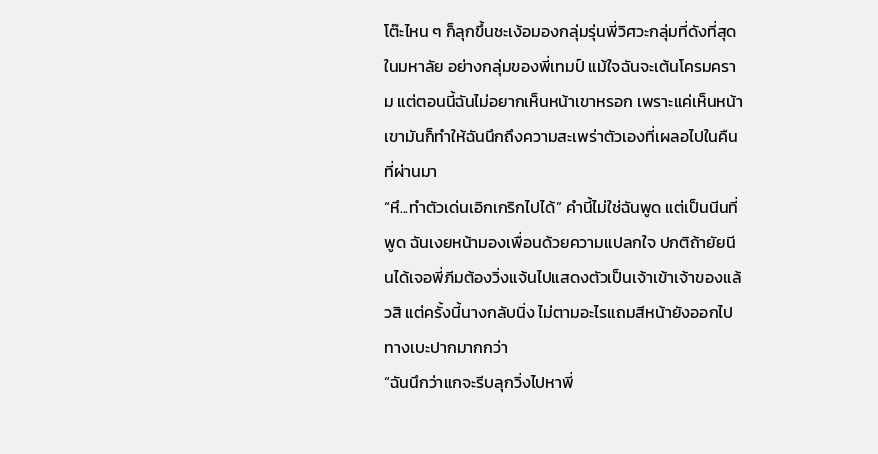โต๊ะไหน ๆ ก็ลุกขึ้นชะเง้อมองกลุ่มรุ่นพี่วิศวะกลุ่มที่ดังที่สุดในมหาลัย อย่างกลุ่มของพี่เทมป์ แม้ใจฉันจะเต้นโครมคราม แต่ตอนนี้ฉันไม่อยากเห็นหน้าเขาหรอก เพราะแค่เห็นหน้าเขามันก็ทำให้ฉันนึกถึงความสะเพร่าตัวเองที่เผลอไปในคืนที่ผ่านมา
“หึ...ทำตัวเด่นเอิกเกริกไปได้” คำนี้ไม่ใช่ฉันพูด แต่เป็นนีนที่พูด ฉันเงยหน้ามองเพื่อนด้วยความแปลกใจ ปกติถ้ายัยนีนได้เจอพี่ภีมต้องวิ่งแจ้นไปแสดงตัวเป็นเจ้าเข้าเจ้าของแล้วสิ แต่ครั้งนี้นางกลับนิ่ง ไม่ตามอะไรแถมสีหน้ายังออกไปทางเบะปากมากกว่า
“ฉันนึกว่าแกจะรีบลุกวิ่งไปหาพี่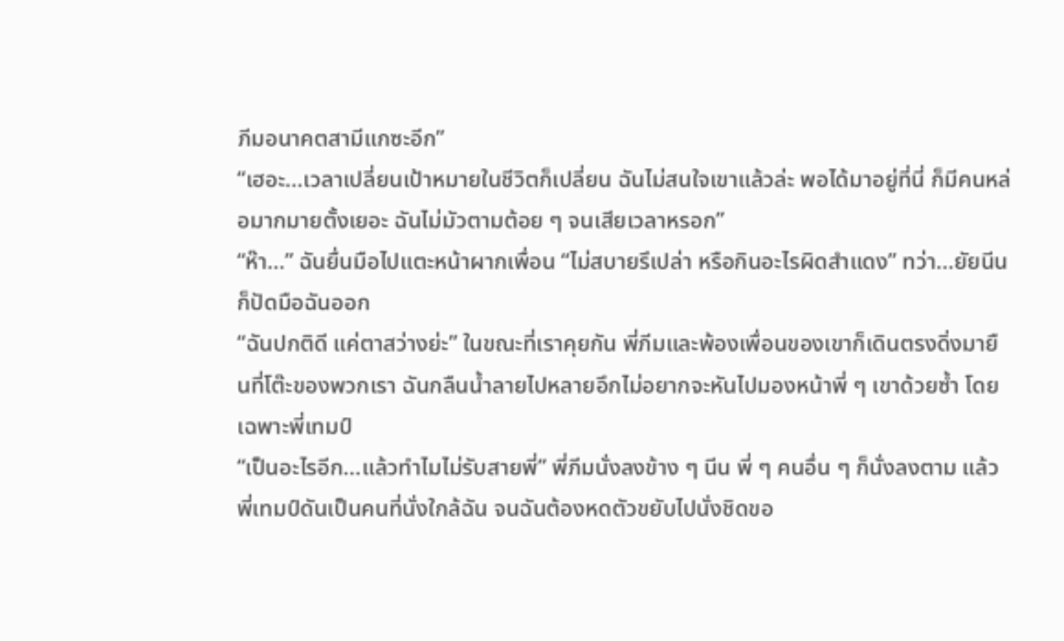ภีมอนาคตสามีแกซะอีก”
“เฮอะ...เวลาเปลี่ยนเป้าหมายในชีวิตก็เปลี่ยน ฉันไม่สนใจเขาแล้วล่ะ พอได้มาอยู่ที่นี่ ก็มีคนหล่อมากมายตั้งเยอะ ฉันไม่มัวตามต้อย ๆ จนเสียเวลาหรอก”
“ห๊า...” ฉันยื่นมือไปแตะหน้าผากเพื่อน “ไม่สบายรึเปล่า หรือกินอะไรผิดสำแดง” ทว่า...ยัยนีนก็ปัดมือฉันออก
“ฉันปกติดี แค่ตาสว่างย่ะ” ในขณะที่เราคุยกัน พี่ภีมและพ้องเพื่อนของเขาก็เดินตรงดิ่งมายืนที่โต๊ะของพวกเรา ฉันกลืนน้ำลายไปหลายอึกไม่อยากจะหันไปมองหน้าพี่ ๆ เขาด้วยซ้ำ โดยเฉพาะพี่เทมป์
“เป็นอะไรอีก...แล้วทำไมไม่รับสายพี่” พี่ภีมนั่งลงข้าง ๆ นีน พี่ ๆ คนอื่น ๆ ก็นั่งลงตาม แล้วพี่เทมป์ดันเป็นคนที่นั่งใกล้ฉัน จนฉันต้องหดตัวขยับไปนั่งชิดขอ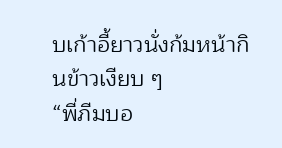บเก้าอี้ยาวนั่งก้มหน้ากินข้าวเงียบ ๆ
“พี่ภีมบอ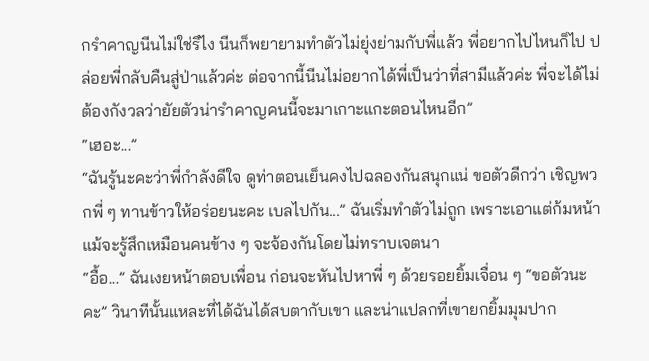กรำคาญนีนไม่ใช่รึไง นีนก็พยายามทำตัวไม่ยุ่งย่ามกับพี่แล้ว พี่อยากไปไหนก็ไป ปล่อยพี่กลับคืนสู่ป่าแล้วค่ะ ต่อจากนี้นีนไม่อยากได้พี่เป็นว่าที่สามีแล้วค่ะ พี่จะได้ไม่ต้องกังวลว่ายัยตัวน่ารำคาญคนนี้จะมาเกาะแกะตอนไหนอีก”
“เฮอะ...”
“ฉันรู้นะคะว่าพี่กำลังดีใจ ดูท่าตอนเย็นคงไปฉลองกันสนุกแน่ ขอตัวดีกว่า เชิญพวกพี่ ๆ ทานข้าวให้อร่อยนะคะ เบลไปกัน...” ฉันเริ่มทำตัวไม่ถูก เพราะเอาแต่ก้มหน้า แม้จะรู้สึกเหมือนคนข้าง ๆ จะจ้องกันโดยไม่ทราบเจตนา
“อื้อ...” ฉันเงยหน้าตอบเพื่อน ก่อนจะหันไปหาพี่ ๆ ด้วยรอยยิ้มเจื่อน ๆ “ขอตัวนะคะ” วินาทีนั้นแหละที่ได้ฉันได้สบตากับเขา และน่าแปลกที่เขายกยิ้มมุมปาก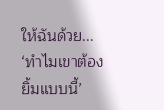ให้ฉันด้วย... ‘ทำไมเขาต้องยิ้มแบบนี้’